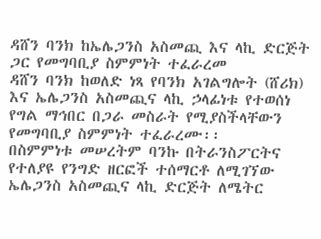ዳሸን ባንክ ከኤሌጋንስ አስመጪ እና ላኪ ድርጅት ጋር የመግባቢያ ስምምነት ተፈራረመ
ዳሸን ባንክ ከወለድ ነጻ የባንክ አገልግሎት (ሸሪክ) እና ኤሌጋንስ አስመጪና ላኪ ኃላፊነቱ የተወሰነ የግል ማኅበር በጋራ መስራት የሚያስችላቸውን የመግባቢያ ስምምነት ተፈራረሙ፡፡
በስምምነቱ መሠረትም ባንኩ በትራንስፖርትና የተለያዩ የንግድ ዘርፎች ተሰማርቶ ለሚገኘው ኤሌጋንስ አስመጪና ላኪ ድርጅት ለሜትር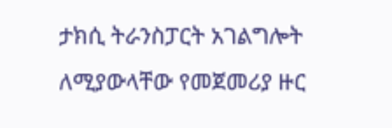ታክሲ ትራንስፓርት አገልግሎት ለሚያውላቸው የመጀመሪያ ዙር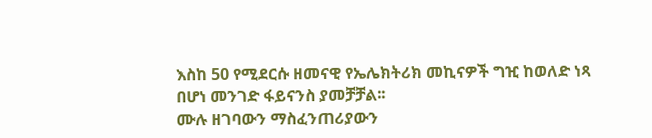እስከ 50 የሚደርሱ ዘመናዊ የኤሌክትሪክ መኪናዎች ግዢ ከወለድ ነጻ በሆነ መንገድ ፋይናንስ ያመቻቻል፡፡
ሙሉ ዘገባውን ማስፈንጠሪያውን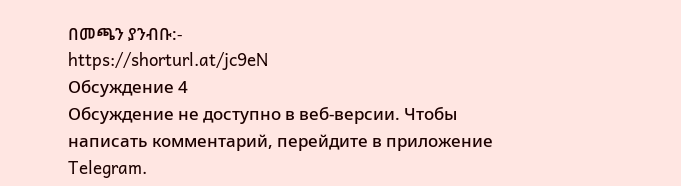በመጫን ያንብቡ:-
https://shorturl.at/jc9eN
Обсуждение 4
Обсуждение не доступно в веб-версии. Чтобы написать комментарий, перейдите в приложение Telegram.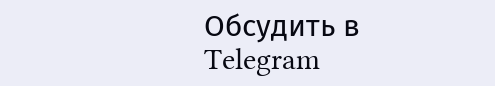Обсудить в Telegram